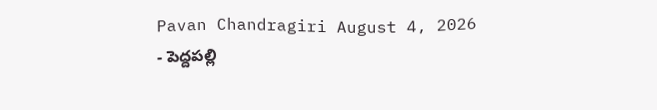Pavan Chandragiri August 4, 2026
- పెద్దపల్లి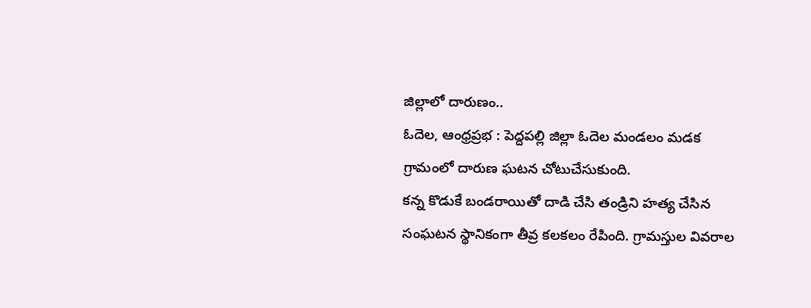జిల్లాలో దారుణం..
ఓదెల, ఆంధ్రప్రభ : పెద్దపల్లి జిల్లా ఓదెల మండలం మడక గ్రామంలో దారుణ ఘటన చోటుచేసుకుంది.
కన్న కొడుకే బండరాయితో దాడి చేసి తండ్రిని హత్య చేసిన సంఘటన స్థానికంగా తీవ్ర కలకలం రేపింది. గ్రామస్తుల వివరాల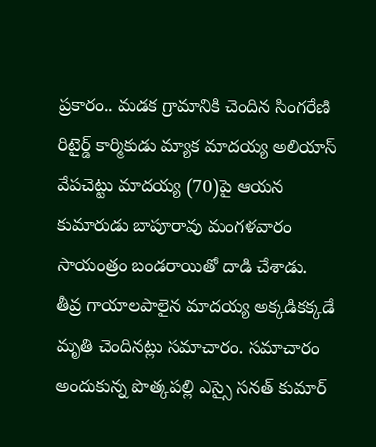ప్రకారం.. మడక గ్రామానికి చెందిన సింగరేణి రిటైర్డ్ కార్మికుడు మ్యాక మాదయ్య అలియాస్ వేపచెట్టు మాదయ్య (70)పై ఆయన కుమారుడు బాపూరావు మంగళవారం సాయంత్రం బండరాయితో దాడి చేశాడు.
తీవ్ర గాయాలపాలైన మాదయ్య అక్కడికక్కడే మృతి చెందినట్లు సమాచారం. సమాచారం అందుకున్న పొత్కపల్లి ఎస్సై సనత్ కుమార్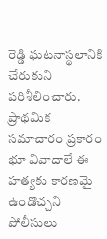రెడ్డి ఘటనాస్థలానికి చేరుకుని పరిశీలించారు. ప్రాథమిక సమాచారం ప్రకారం భూ వివాదాలే ఈ హత్యకు కారణమై ఉండొచ్చని పోలీసులు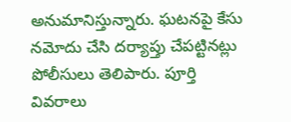అనుమానిస్తున్నారు. ఘటనపై కేసు నమోదు చేసి దర్యాప్తు చేపట్టినట్లు పోలీసులు తెలిపారు. పూర్తి వివరాలు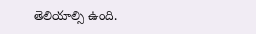తెలియాల్సి ఉంది.